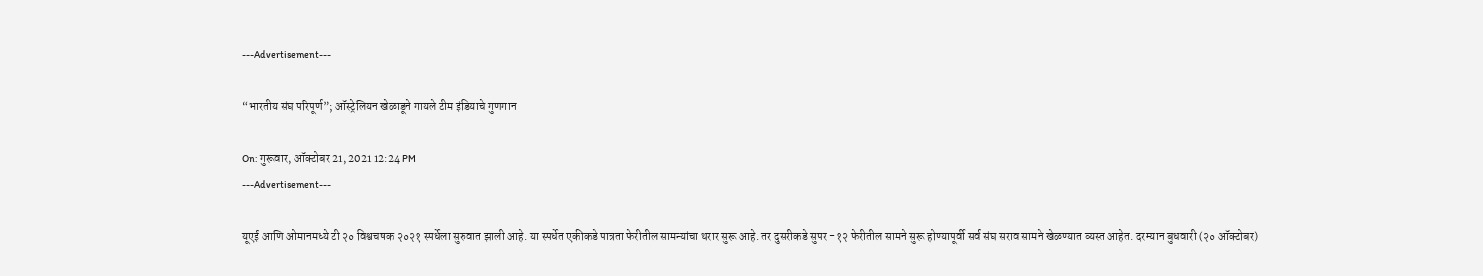---Advertisement---

“भारतीय संघ परिपूर्ण”; ऑस्ट्रेलियन खेळाडूने गायले टीम इंडियाचे गुणगान

On: गुरूवार, ऑक्टोबर 21, 2021 12:24 PM
---Advertisement---

यूएई आणि ओमानमध्ये टी २० विश्वचषक २०२१ स्पर्धेला सुरुवात झाली आहे. या स्पर्धेत एकीकडे पात्रता फेरीतील सामन्यांचा थरार सुरू आहे. तर दुसरीकडे सुपर -१२ फेरीतील सामने सुरू होण्यापूर्वी सर्व संघ सराव सामने खेळण्यात व्यस्त आहेत. दरम्यान बुधवारी (२० ऑक्टोबर)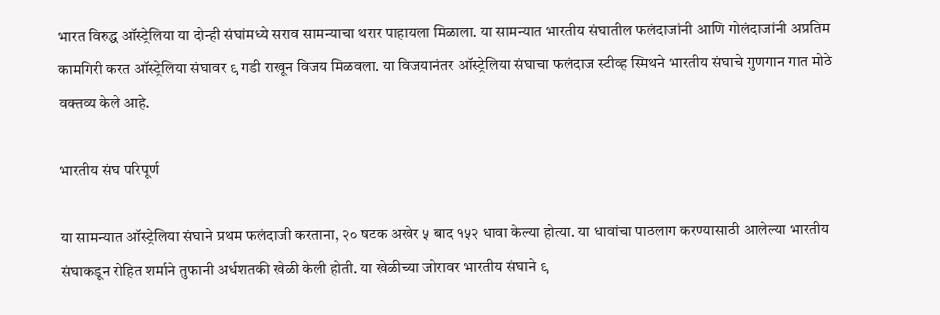भारत विरुद्ध ऑस्ट्रेलिया या दोन्ही संघांमध्ये सराव सामन्याचा थरार पाहायला मिळाला. या सामन्यात भारतीय संघातील फलंदाजांनी आणि गोलंदाजांनी अप्रतिम कामगिरी करत ऑस्ट्रेलिया संघावर ९ गडी राखून विजय मिळवला. या विजयानंतर ऑस्ट्रेलिया संघाचा फलंदाज स्टीव्ह स्मिथने भारतीय संघाचे गुणगान गात मोठे वक्तव्य केले आहे.

भारतीय संघ परिपूर्ण

या सामन्यात ऑस्ट्रेलिया संघाने प्रथम फलंदाजी करताना, २० षटक अखेर ५ बाद १५२ धावा केल्या होत्या. या धावांचा पाठलाग करण्यासाठी आलेल्या भारतीय संघाकडून रोहित शर्माने तुफानी अर्धशतकी खेळी केली होती. या खेळीच्या जोरावर भारतीय संघाने ९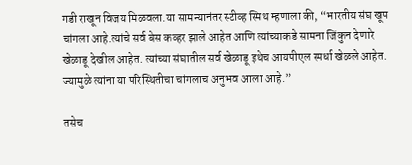गडी राखून विजय मिळवला.या सामन्यानंतर स्टीव्ह स्मिथ म्हणाला की, “भारतीय संघ खूप चांगला आहे.त्यांचे सर्व बेस कव्हर झाले आहेत आणि त्यांच्याकडे सामना जिंकुन देणारे खेळाडू देखील आहेत. त्यांच्या संघातील सर्व खेळाडू इथेच आयपीएल स्पर्धा खेळले आहेत. ज्यामुळे त्यांना या परिस्थितीचा चांगलाच अनुभव आला आहे.”

तसेच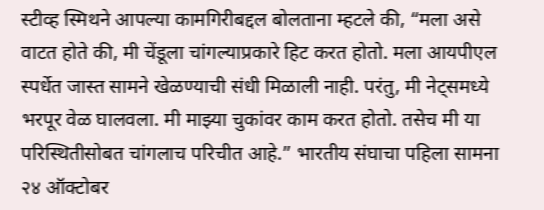स्टीव्ह स्मिथने आपल्या कामगिरीबद्दल बोलताना म्हटले की, “मला असे वाटत होते की, मी चेंडूला चांगल्याप्रकारे हिट करत होतो. मला आयपीएल स्पर्धेत जास्त सामने खेळण्याची संधी मिळाली नाही. परंतु, मी नेट्समध्ये भरपूर वेळ घालवला. मी माझ्या चुकांवर काम करत होतो. तसेच मी या परिस्थितीसोबत चांगलाच परिचीत आहे.” भारतीय संघाचा पहिला सामना २४ ऑक्टोबर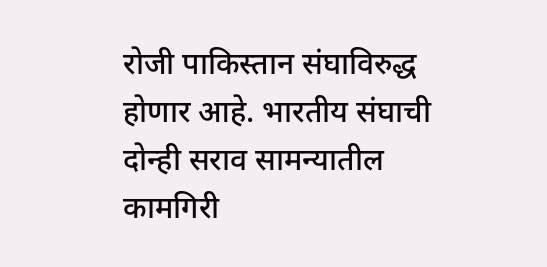रोजी पाकिस्तान संघाविरुद्ध होणार आहे. भारतीय संघाची दोन्ही सराव सामन्यातील कामगिरी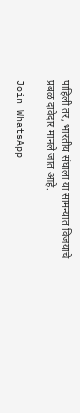पाहिली तर, भारतीय संघाला या सामन्यात विजयाचे प्रबळ दावेदार मानले जात आहे.

Join WhatsApp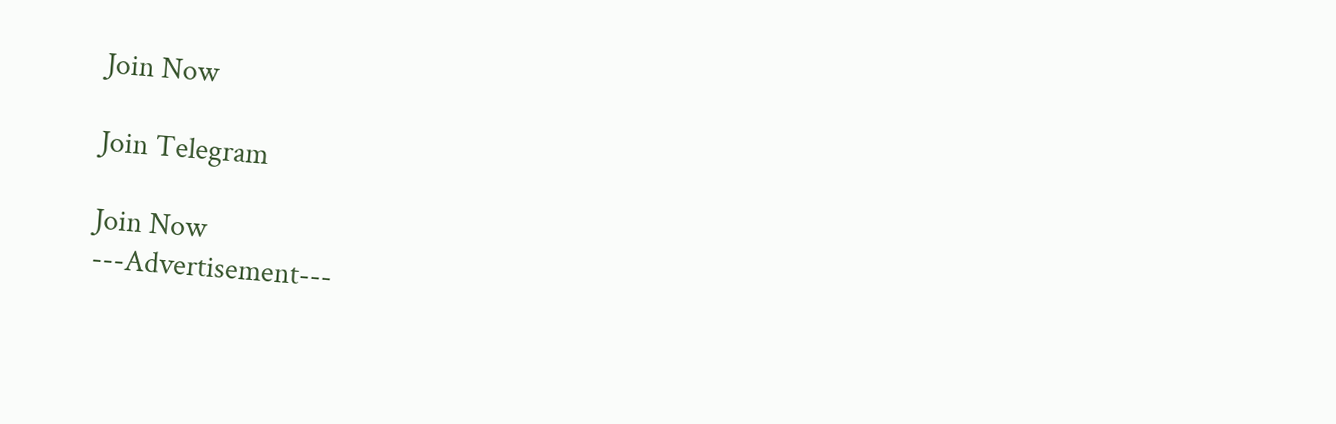Join Now

Join Telegram

Join Now
---Advertisement---